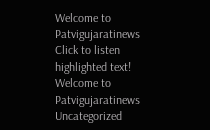Welcome to Patvigujaratinews   Click to listen highlighted text! Welcome to Patvigujaratinews
Uncategorized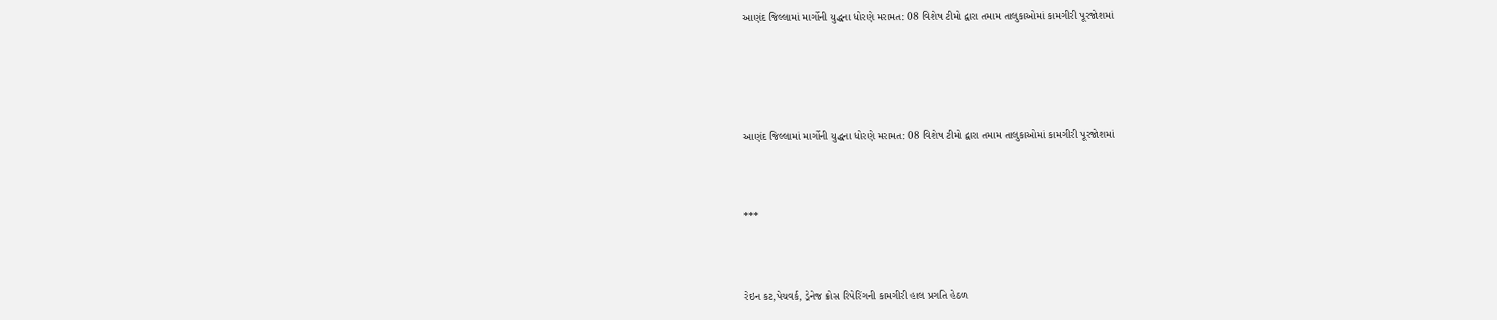આણંદ જિલ્લામાં માર્ગોની યુદ્ધના ધોરણે મરામત: 08 વિશેષ ટીમો દ્વારા તમામ તાલુકાઓમાં કામગીરી પૂરજોશમાં





આણંદ જિલ્લામાં માર્ગોની યુદ્ધના ધોરણે મરામત: 08 વિશેષ ટીમો દ્વારા તમામ તાલુકાઓમાં કામગીરી પૂરજોશમાં



***



રેઇન કટ,પેચવર્ક, ડ્રેનેજ ક્રોસ રિપેરિંગની કામગીરી હાલ પ્રગતિ હેઠળ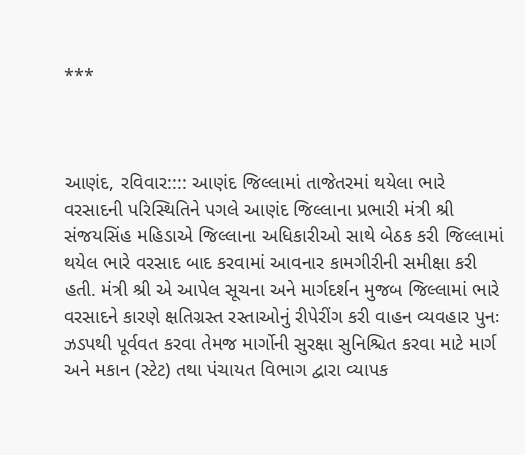***



આણંદ, રવિવાર:::: આણંદ જિલ્લામાં તાજેતરમાં થયેલા ભારે વરસાદની પરિસ્થિતિને પગલે આણંદ જિલ્લાના પ્રભારી મંત્રી શ્રી સંજયસિંહ મહિડાએ જિલ્લાના અધિકારીઓ સાથે બેઠક કરી જિલ્લામાં થયેલ ભારે વરસાદ બાદ કરવામાં આવનાર કામગીરીની સમીક્ષા કરી હતી. મંત્રી શ્રી એ આપેલ સૂચના અને માર્ગદર્શન મુજબ જિલ્લામાં ભારે વરસાદને કારણે ક્ષતિગ્રસ્ત રસ્તાઓનું રીપેરીંગ કરી વાહન વ્યવહાર પુનઃ ઝડપથી પૂર્વવત કરવા તેમજ માર્ગોની સુરક્ષા સુનિશ્ચિત કરવા માટે માર્ગ અને મકાન (સ્ટેટ) તથા પંચાયત વિભાગ દ્વારા વ્યાપક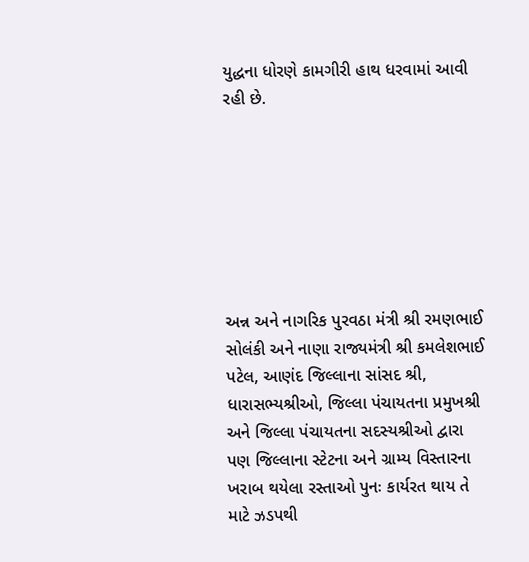યુદ્ધના ધોરણે કામગીરી હાથ ધરવામાં આવી રહી છે.







અન્ન અને નાગરિક પુરવઠા મંત્રી શ્રી રમણભાઈ સોલંકી અને નાણા રાજ્યમંત્રી શ્રી કમલેશભાઈ પટેલ, આણંદ જિલ્લાના સાંસદ શ્રી, ધારાસભ્યશ્રીઓ, જિલ્લા પંચાયતના પ્રમુખશ્રી અને જિલ્લા પંચાયતના સદસ્યશ્રીઓ દ્વારા પણ જિલ્લાના સ્ટેટના અને ગ્રામ્ય વિસ્તારના ખરાબ થયેલા રસ્તાઓ પુનઃ કાર્યરત થાય તે માટે ઝડપથી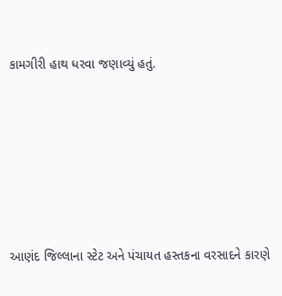કામગીરી હાથ ધરવા જણાવ્યું હતું.







આણંદ જિલ્લાના સ્ટેટ અને પંચાયત હસ્તકના વરસાદને કારણે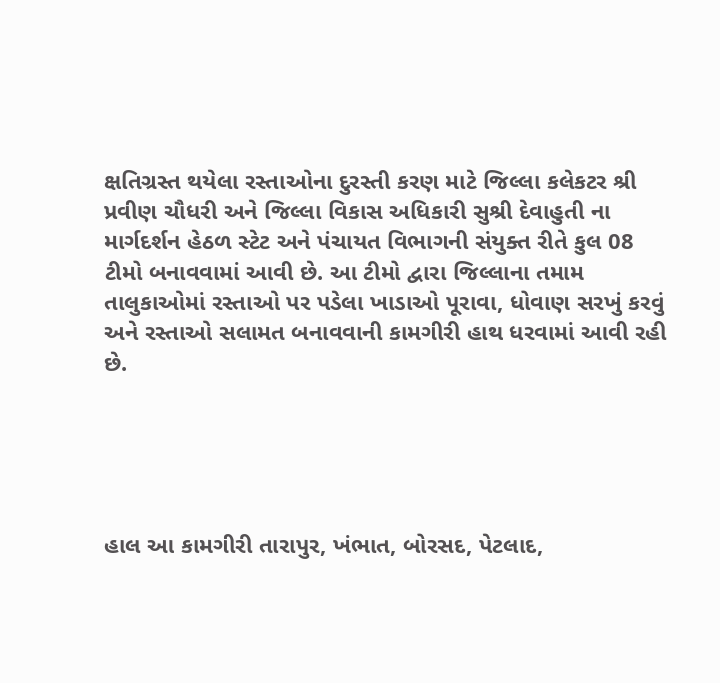ક્ષતિગ્રસ્ત થયેલા રસ્તાઓના દુરસ્તી કરણ માટે જિલ્લા કલેકટર શ્રી પ્રવીણ ચૌધરી અને જિલ્લા વિકાસ અધિકારી સુશ્રી દેવાહુતી ના માર્ગદર્શન હેઠળ સ્ટેટ અને પંચાયત વિભાગની સંયુક્ત રીતે કુલ 08 ટીમો બનાવવામાં આવી છે. આ ટીમો દ્વારા જિલ્લાના તમામ તાલુકાઓમાં રસ્તાઓ પર પડેલા ખાડાઓ પૂરાવા, ધોવાણ સરખું કરવું અને રસ્તાઓ સલામત બનાવવાની કામગીરી હાથ ધરવામાં આવી રહી છે.





હાલ આ કામગીરી તારાપુર, ખંભાત, બોરસદ, પેટલાદ,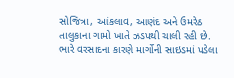સોજિત્રા, આંકલાવ, આણંદ અને ઉમરેઠ તાલુકાના ગામો ખાતે ઝડપથી ચાલી રહી છે. ભારે વરસાદના કારણે માર્ગોની સાઇડમાં પડેલા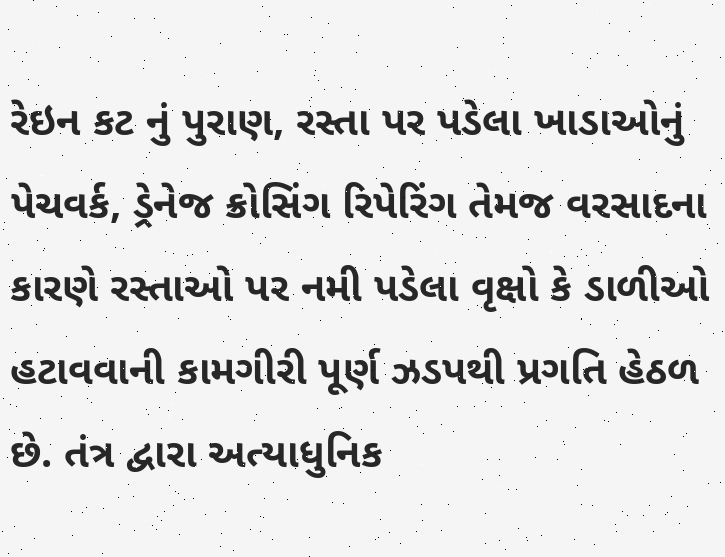રેઇન કટ નું પુરાણ, રસ્તા પર પડેલા ખાડાઓનું પેચવર્ક, ડ્રેનેજ ક્રોસિંગ રિપેરિંગ તેમજ વરસાદના કારણે રસ્તાઓ પર નમી પડેલા વૃક્ષો કે ડાળીઓ હટાવવાની કામગીરી પૂર્ણ ઝડપથી પ્રગતિ હેઠળ છે. તંત્ર દ્વારા અત્યાધુનિક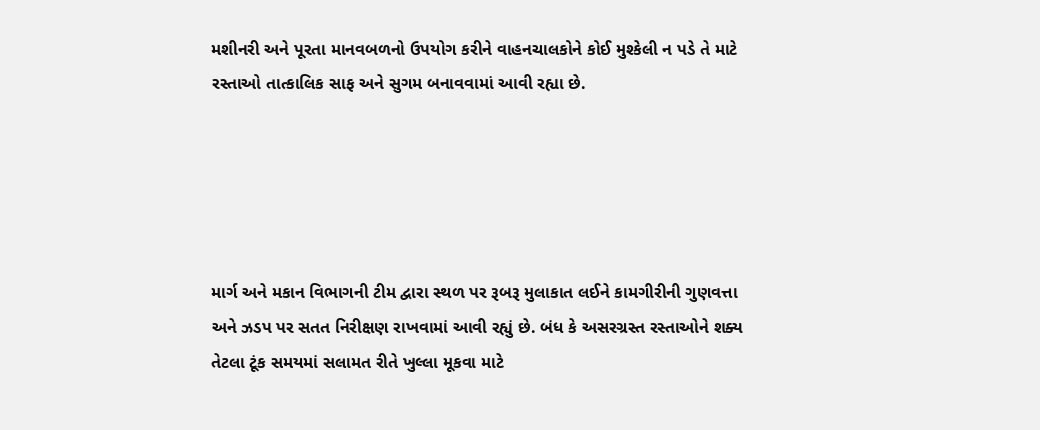મશીનરી અને પૂરતા માનવબળનો ઉપયોગ કરીને વાહનચાલકોને કોઈ મુશ્કેલી ન પડે તે માટે રસ્તાઓ તાત્કાલિક સાફ અને સુગમ બનાવવામાં આવી રહ્યા છે.





માર્ગ અને મકાન વિભાગની ટીમ દ્વારા સ્થળ પર રૂબરૂ મુલાકાત લઈને કામગીરીની ગુણવત્તા અને ઝડપ પર સતત નિરીક્ષણ રાખવામાં આવી રહ્યું છે. બંધ કે અસરગ્રસ્ત રસ્તાઓને શક્ય તેટલા ટૂંક સમયમાં સલામત રીતે ખુલ્લા મૂકવા માટે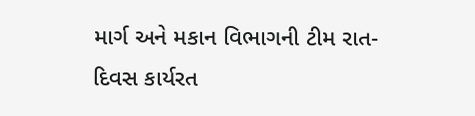માર્ગ અને મકાન વિભાગની ટીમ રાત-દિવસ કાર્યરત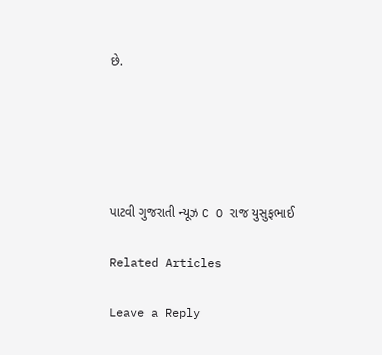છે.





પાટવી ગુજરાતી ન્યૂઝ C O રાજ યુસુફભાઈ

Related Articles

Leave a Reply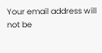Your email address will not be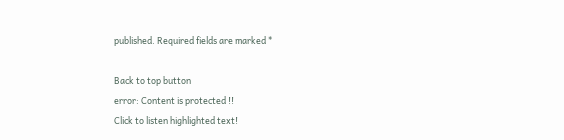published. Required fields are marked *

Back to top button
error: Content is protected !!
Click to listen highlighted text!